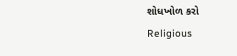શોધખોળ કરો
Religious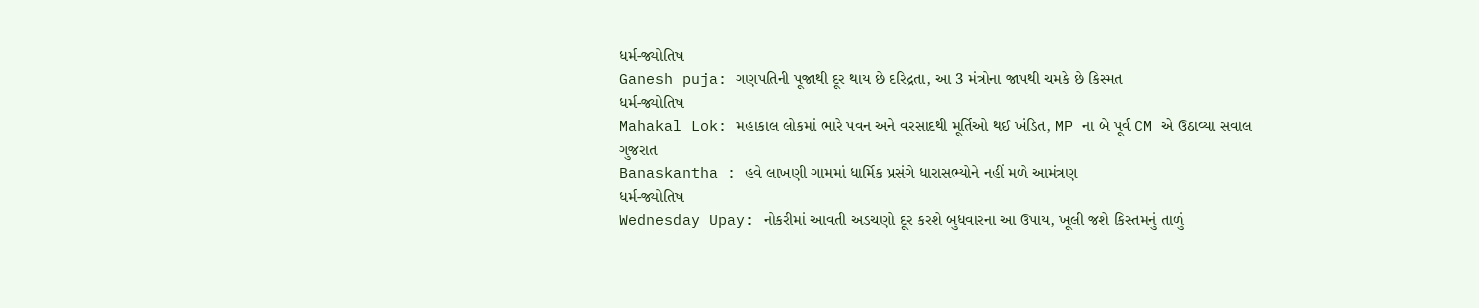ધર્મ-જ્યોતિષ
Ganesh puja: ગણપતિની પૂજાથી દૂર થાય છે દરિદ્રતા, આ 3 મંત્રોના જાપથી ચમકે છે કિસ્મત
ધર્મ-જ્યોતિષ
Mahakal Lok: મહાકાલ લોકમાં ભારે પવન અને વરસાદથી મૂર્તિઓ થઈ ખંડિત, MP ના બે પૂર્વ CM એ ઉઠાવ્યા સવાલ
ગુજરાત
Banaskantha : હવે લાખણી ગામમાં ધાર્મિક પ્રસંગે ધારાસભ્યોને નહીં મળે આમંત્રણ
ધર્મ-જ્યોતિષ
Wednesday Upay: નોકરીમાં આવતી અડચણો દૂર કરશે બુધવારના આ ઉપાય, ખૂલી જશે કિસ્તમનું તાળું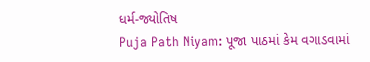ધર્મ-જ્યોતિષ
Puja Path Niyam: પૂજા પાઠમાં કેમ વગાડવામાં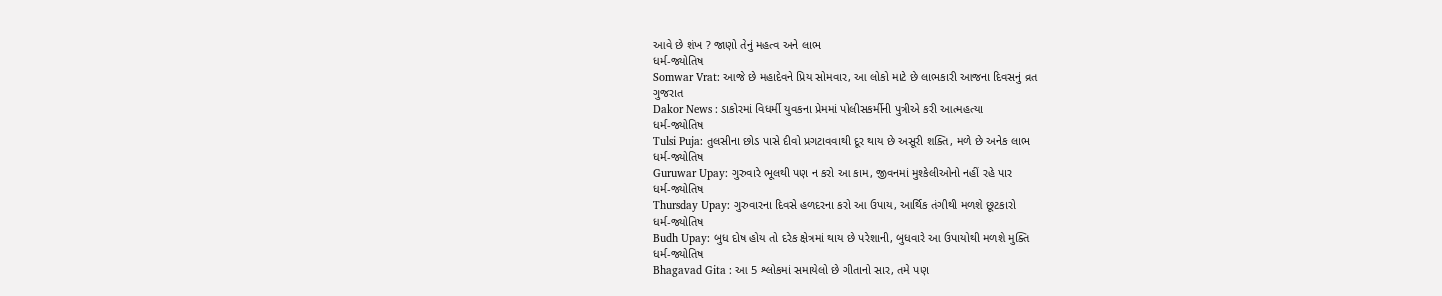આવે છે શંખ ? જાણો તેનું મહત્વ અને લાભ
ધર્મ-જ્યોતિષ
Somwar Vrat: આજે છે મહાદેવને પ્રિય સોમવાર, આ લોકો માટે છે લાભકારી આજના દિવસનું વ્રત
ગુજરાત
Dakor News : ડાકોરમાં વિધર્મી યુવકના પ્રેમમાં પોલીસકર્મીની પુત્રીએ કરી આત્મહત્યા
ધર્મ-જ્યોતિષ
Tulsi Puja: તુલસીના છોડ પાસે દીવો પ્રગટાવવાથી દૂર થાય છે અસૂરી શક્તિ, મળે છે અનેક લાભ
ધર્મ-જ્યોતિષ
Guruwar Upay: ગુરુવારે ભૂલથી પણ ન કરો આ કામ, જીવનમાં મુશ્કેલીઓનો નહીં રહે પાર
ધર્મ-જ્યોતિષ
Thursday Upay: ગુરુવારના દિવસે હળદરના કરો આ ઉપાય, આર્થિક તંગીથી મળશે છૂટકારો
ધર્મ-જ્યોતિષ
Budh Upay: બુધ દોષ હોય તો દરેક ક્ષેત્રમાં થાય છે પરેશાની, બુધવારે આ ઉપાયોથી મળશે મુક્તિ
ધર્મ-જ્યોતિષ
Bhagavad Gita : આ 5 શ્લોકમાં સમાયેલો છે ગીતાનો સાર, તમે પણ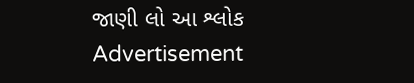જાણી લો આ શ્લોક
Advertisement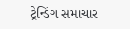ટ્રેન્ડિંગ સમાચાર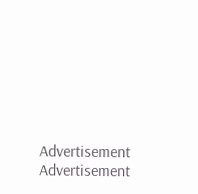Advertisement
Advertisement